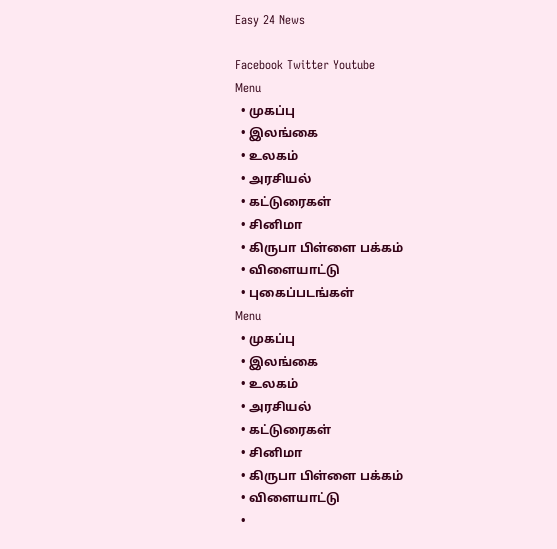Easy 24 News

Facebook Twitter Youtube
Menu
  • முகப்பு
  • இலங்கை
  • உலகம்
  • அரசியல்
  • கட்டுரைகள்
  • சினிமா
  • கிருபா பிள்ளை பக்கம்
  • விளையாட்டு
  • புகைப்படங்கள்
Menu
  • முகப்பு
  • இலங்கை
  • உலகம்
  • அரசியல்
  • கட்டுரைகள்
  • சினிமா
  • கிருபா பிள்ளை பக்கம்
  • விளையாட்டு
  •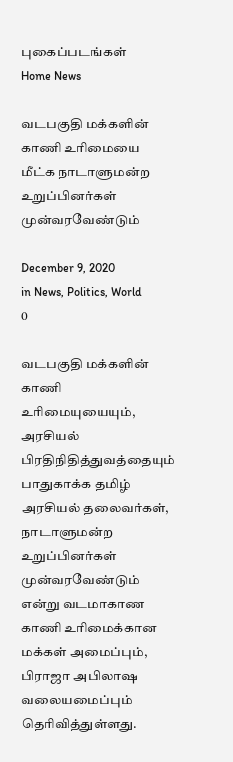புகைப்படங்கள்
Home News

வடபகுதி மக்களின் காணி உரிமையை மீட்க நாடாளுமன்ற உறுப்பினர்கள் முன்வரவேண்டும்

December 9, 2020
in News, Politics, World
0

வடபகுதி மக்களின் காணி உரிமையுயையும், அரசியல் பிரதிநிதித்துவத்தையும் பாதுகாக்க தமிழ் அரசியல் தலைவர்கள், நாடாளுமன்ற உறுப்பினர்கள் முன்வரவேண்டும் என்று வடமாகாண காணி உரிமைக்கான மக்கள் அமைப்பும், பிராஜா அபிலாஷ வலையமைப்பும் தெரிவித்துள்ளது.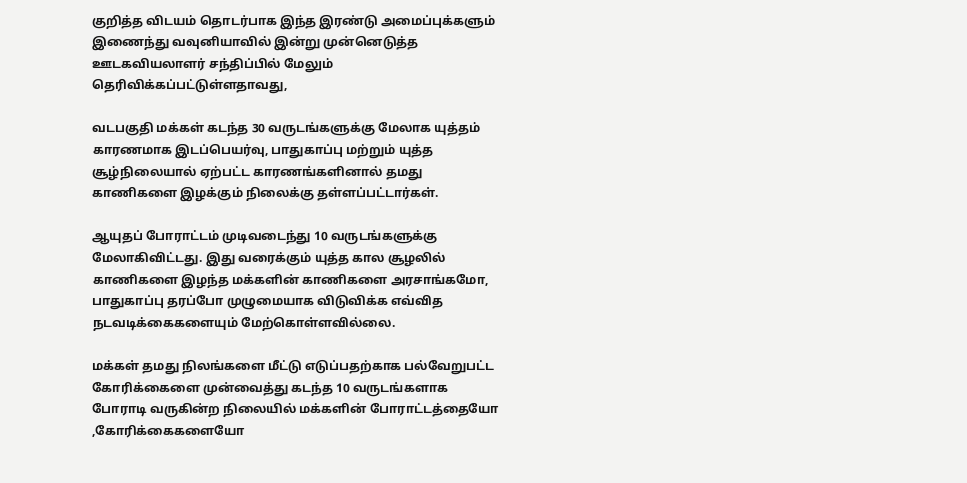குறித்த விடயம் தொடர்பாக இந்த இரண்டு அமைப்புக்களும் இணைந்து வவுனியாவில் இன்று முன்னெடுத்த ஊடகவியலாளர் சந்திப்பில் மேலும் தெரிவிக்கப்பட்டுள்ளதாவது,

வடபகுதி மக்கள் கடந்த 30 வருடங்களுக்கு மேலாக யுத்தம் காரணமாக இடப்பெயர்வு, பாதுகாப்பு மற்றும் யுத்த சூழ்நிலையால் ஏற்பட்ட காரணங்களினால் தமது காணிகளை இழக்கும் நிலைக்கு தள்ளப்பட்டார்கள்.

ஆயுதப் போராட்டம் முடிவடைந்து 10 வருடங்களுக்கு மேலாகிவிட்டது. இது வரைக்கும் யுத்த கால சூழலில் காணிகளை இழந்த மக்களின் காணிகளை அரசாங்கமோ, பாதுகாப்பு தரப்போ முழுமையாக விடுவிக்க எவ்வித நடவடிக்கைகளையும் மேற்கொள்ளவில்லை.

மக்கள் தமது நிலங்களை மீட்டு எடுப்பதற்காக பல்வேறுபட்ட கோரிக்கைளை முன்வைத்து கடந்த 10 வருடங்களாக போராடி வருகின்ற நிலையில் மக்களின் போராட்டத்தையோ ,கோரிக்கைகளையோ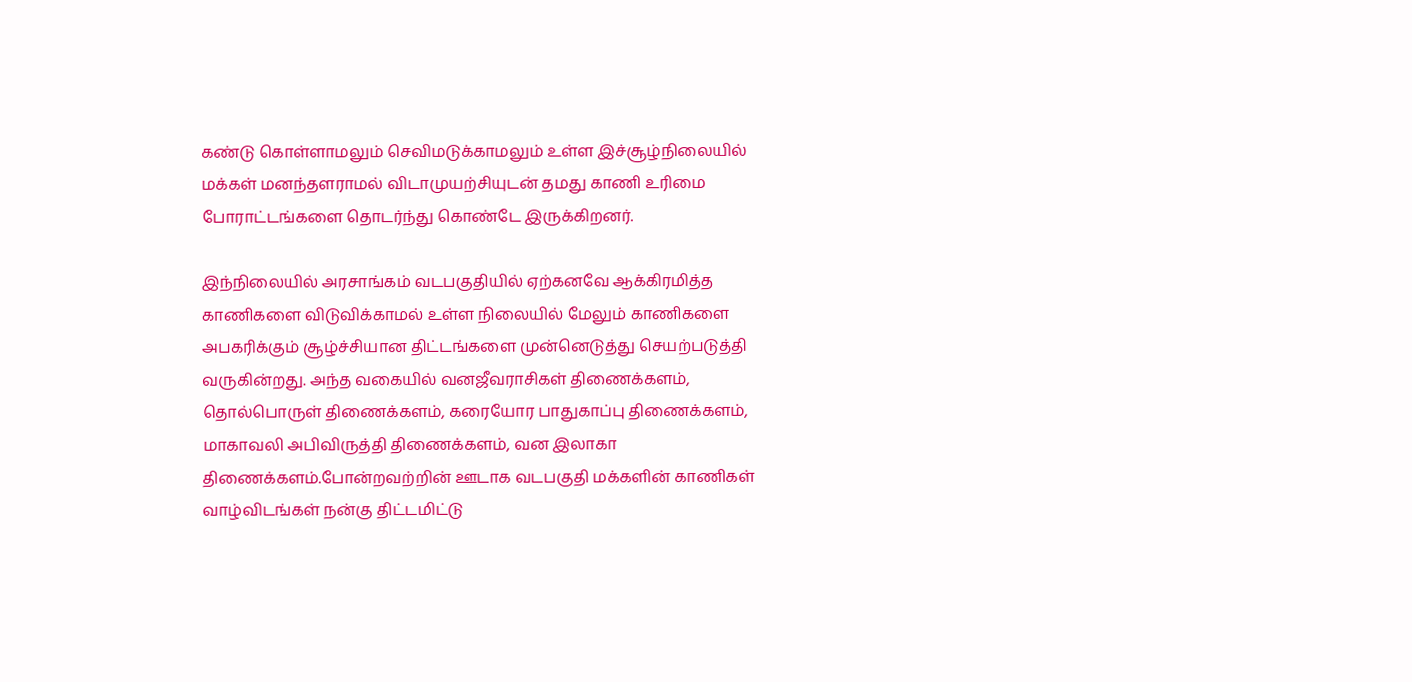கண்டு கொள்ளாமலும் செவிமடுக்காமலும் உள்ள இச்சூழ்நிலையில் மக்கள் மனந்தளராமல் விடாமுயற்சியுடன் தமது காணி உரிமை போராட்டங்களை தொடர்ந்து கொண்டே இருக்கிறனர்.

இந்நிலையில் அரசாங்கம் வடபகுதியில் ஏற்கனவே ஆக்கிரமித்த காணிகளை விடுவிக்காமல் உள்ள நிலையில் மேலும் காணிகளை அபகரிக்கும் சூழ்ச்சியான திட்டங்களை முன்னெடுத்து செயற்படுத்தி வருகின்றது. அந்த வகையில் வனஜீவராசிகள் திணைக்களம், தொல்பொருள் திணைக்களம், கரையோர பாதுகாப்பு திணைக்களம், மாகாவலி அபிவிருத்தி திணைக்களம், வன இலாகா திணைக்களம்.போன்றவற்றின் ஊடாக வடபகுதி மக்களின் காணிகள் வாழ்விடங்கள் நன்கு திட்டமிட்டு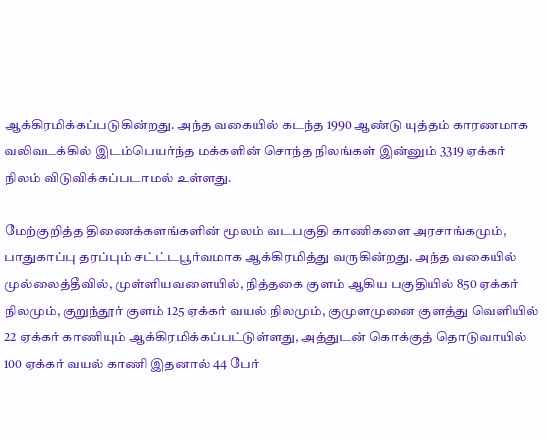ஆக்கிரமிக்கப்படுகின்றது. அந்த வகையில் கடந்த 1990 ஆண்டு யுத்தம் காரணமாக வலிவடக்கில் இடம்பெயர்ந்த மக்களின் சொந்த நிலங்கள் இன்னும் 3319 ஏக்கர் நிலம் விடுவிக்கப்படாமல் உள்ளது.

மேற்குறித்த திணைக்களங்களின் மூலம் வடபகுதி காணிகளை அரசாங்கமும், பாதுகாப்பு தரப்பும் சட்ட்டபூர்வமாக ஆக்கிரமித்து வருகின்றது. அந்த வகையில் முல்லைத்தீவில், முள்ளியவளையில், நித்தகை குளம் ஆகிய பகுதியில் 850 ஏக்கர் நிலமும், குறுந்தூர் குளம் 125 ஏக்கர் வயல் நிலமும், குமுளமுனை குளத்து வெளியில் 22 ஏக்கர் காணியும் ஆக்கிரமிக்கப்பட்டுள்ளது, அத்துடன் கொக்குத் தொடுவாயில் 100 ஏக்கர் வயல் காணி இதனால் 44 பேர்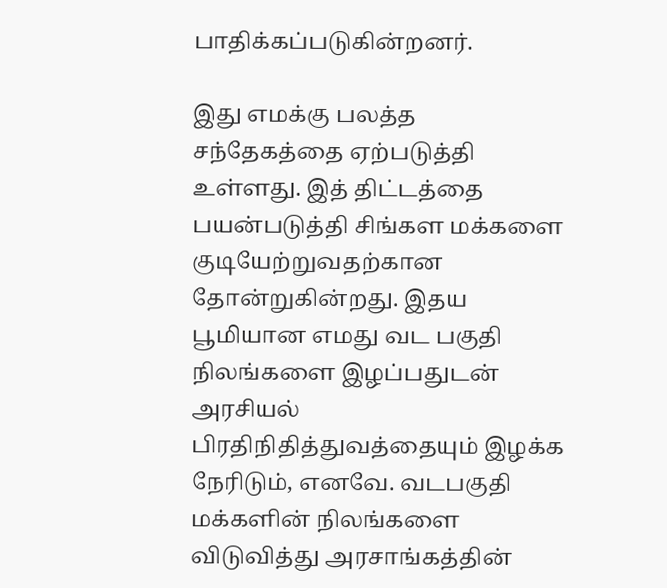பாதிக்கப்படுகின்றனர்.

இது எமக்கு பலத்த சந்தேகத்தை ஏற்படுத்தி உள்ளது. இத் திட்டத்தை பயன்படுத்தி சிங்கள மக்களை குடியேற்றுவதற்கான தோன்றுகின்றது. இதய பூமியான எமது வட பகுதி நிலங்களை இழப்பதுடன் அரசியல் பிரதிநிதித்துவத்தையும் இழக்க நேரிடும், எனவே. வடபகுதி மக்களின் நிலங்களை விடுவித்து அரசாங்கத்தின்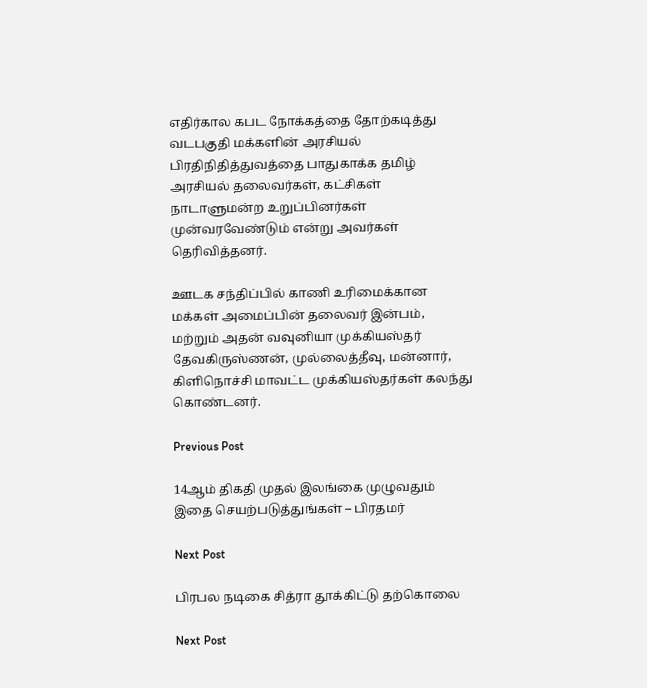எதிர்கால கபட நோக்கத்தை தோற்கடித்து வடபகுதி மக்களின் அரசியல்  பிரதிநிதித்துவத்தை பாதுகாக்க தமிழ் அரசியல் தலைவர்கள், கட்சிகள் நாடாளுமன்ற உறுப்பினர்கள் முன்வரவேண்டும் என்று அவர்கள் தெரிவித்தனர்.

ஊடக சந்திப்பில் காணி உரிமைக்கான மக்கள் அமைப்பின் தலைவர் இன்பம், மற்றும் அதன் வவுனியா முக்கியஸ்தர் தேவகிருஸ்ணன், முல்லைத்தீவு, மன்னார், கிளிநொச்சி மாவட்ட முக்கியஸ்தர்கள் கலந்து கொண்டனர்.

Previous Post

14ஆம் திகதி முதல் இலங்கை முழுவதும் இதை செயற்படுத்துங்கள் – பிரதமர்

Next Post

பிரபல நடிகை சித்ரா தூக்கிட்டு தற்கொலை

Next Post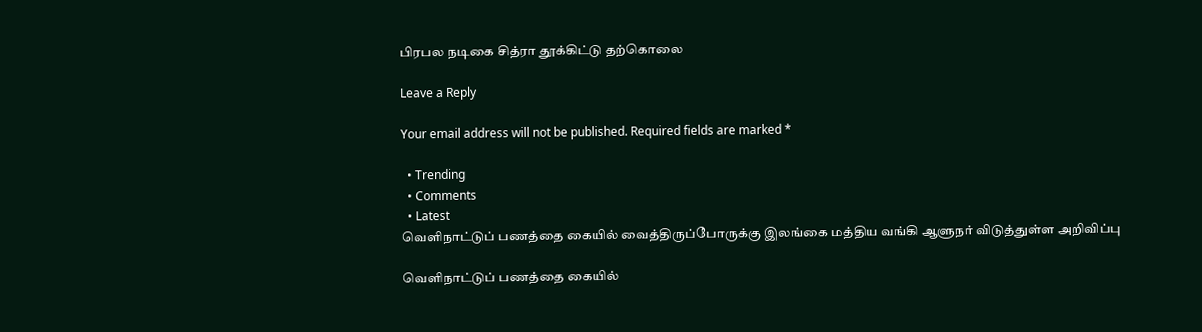பிரபல நடிகை சித்ரா தூக்கிட்டு தற்கொலை

Leave a Reply

Your email address will not be published. Required fields are marked *

  • Trending
  • Comments
  • Latest
வெளிநாட்டுப் பணத்தை கையில் வைத்திருப்போருக்கு இலங்கை மத்திய வங்கி ஆளுநர் விடுத்துள்ள அறிவிப்பு

வெளிநாட்டுப் பணத்தை கையில்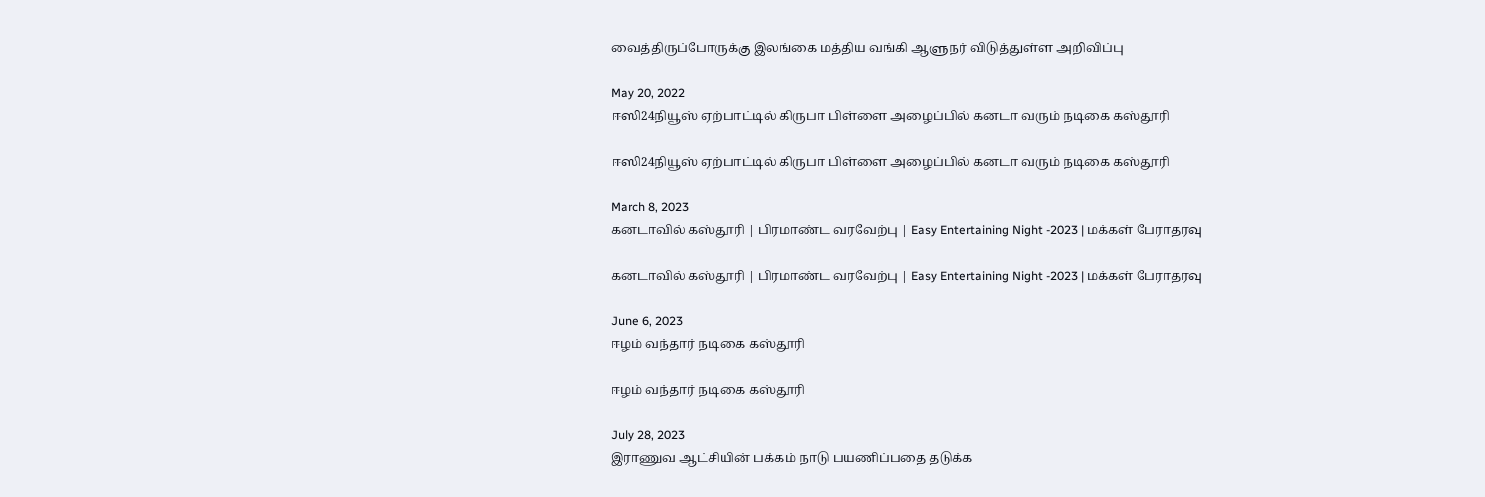வைத்திருப்போருக்கு இலங்கை மத்திய வங்கி ஆளுநர் விடுத்துள்ள அறிவிப்பு

May 20, 2022
ஈஸி24நியூஸ் ஏற்பாட்டில் கிருபா பிள்ளை அழைப்பில் கனடா வரும் நடிகை கஸ்தூரி

ஈஸி24நியூஸ் ஏற்பாட்டில் கிருபா பிள்ளை அழைப்பில் கனடா வரும் நடிகை கஸ்தூரி

March 8, 2023
கனடாவில் கஸ்தூரி | பிரமாண்ட வரவேற்பு | Easy Entertaining Night -2023 | மக்கள் பேராதரவு

கனடாவில் கஸ்தூரி | பிரமாண்ட வரவேற்பு | Easy Entertaining Night -2023 | மக்கள் பேராதரவு

June 6, 2023
ஈழம் வந்தார் நடிகை கஸ்தூரி

ஈழம் வந்தார் நடிகை கஸ்தூரி

July 28, 2023
இராணுவ ஆட்சியின் பக்கம் நாடு பயணிப்பதை தடுக்க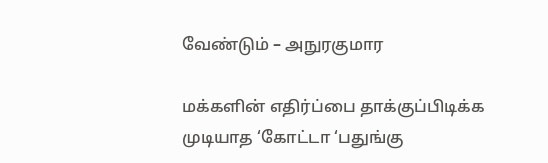வேண்டும் – அநுரகுமார

மக்களின் எதிர்ப்பை தாக்குப்பிடிக்க முடியாத ‘கோட்டா ‘பதுங்கு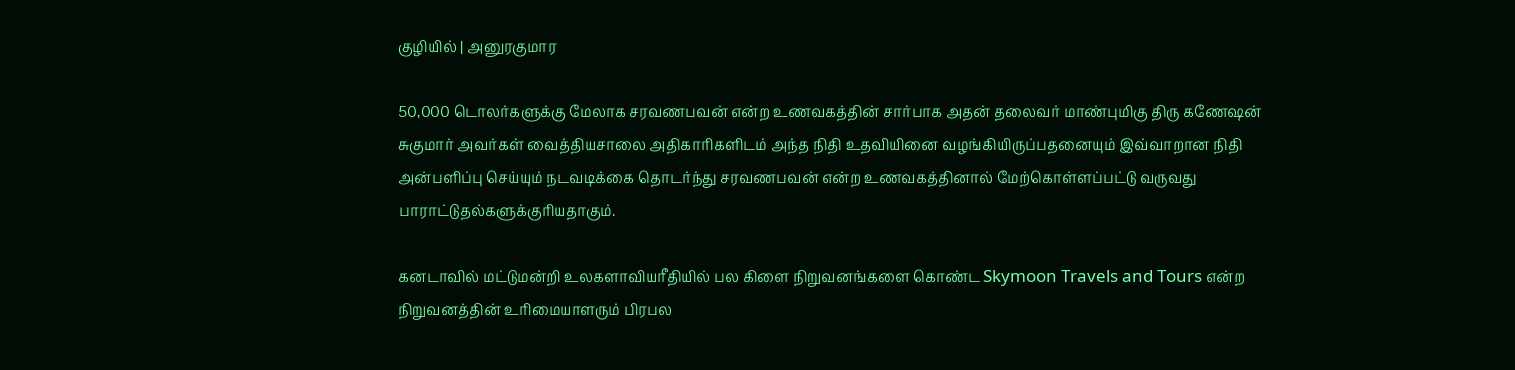குழியில் | அனுரகுமார

50,000 டொலர்களுக்கு மேலாக சரவணபவன் என்ற உணவகத்தின் சார்பாக அதன் தலைவர் மாண்புமிகு திரு கணேஷன் சுகுமார் அவர்கள் வைத்தியசாலை அதிகாரிகளிடம் அந்த நிதி உதவியினை வழங்கியிருப்பதனையும் இவ்வாறான நிதி அன்பளிப்பு செய்யும் நடவடிக்கை தொடர்ந்து சரவணபவன் என்ற உணவகத்தினால் மேற்கொள்ளப்பட்டு வருவது பாராட்டுதல்களுக்குரியதாகும்.

கனடாவில் மட்டுமன்றி உலகளாவியரீதியில் பல கிளை நிறுவனங்களை கொண்ட Skymoon Travels and Tours என்ற நிறுவனத்தின் உரிமையாளரும் பிரபல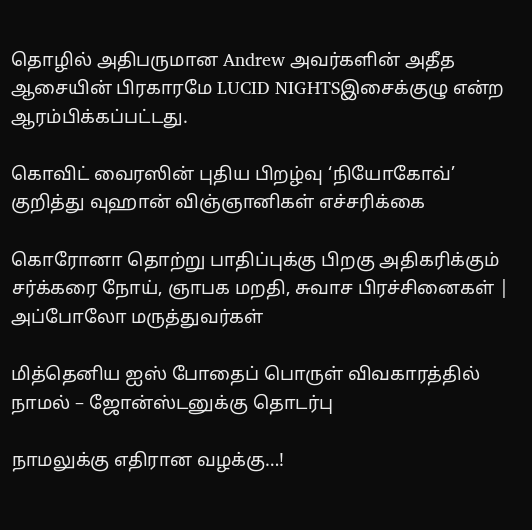தொழில் அதிபருமான Andrew அவர்களின் அதீத ஆசையின் பிரகாரமே LUCID NIGHTSஇசைக்குழு என்ற ஆரம்பிக்கப்பட்டது.

கொவிட் வைரஸின் புதிய பிறழ்வு ‘நியோகோவ்’ குறித்து வுஹான் விஞ்ஞானிகள் எச்சரிக்கை

கொரோனா தொற்று பாதிப்புக்கு பிறகு அதிகரிக்கும் சர்க்கரை நோய், ஞாபக மறதி, சுவாச பிரச்சினைகள் | அப்போலோ மருத்துவர்கள்

மித்தெனிய ஐஸ் போதைப் பொருள் விவகாரத்தில் நாமல் – ஜோன்ஸ்டனுக்கு தொடர்பு

நாமலுக்கு எதிரான வழக்கு…!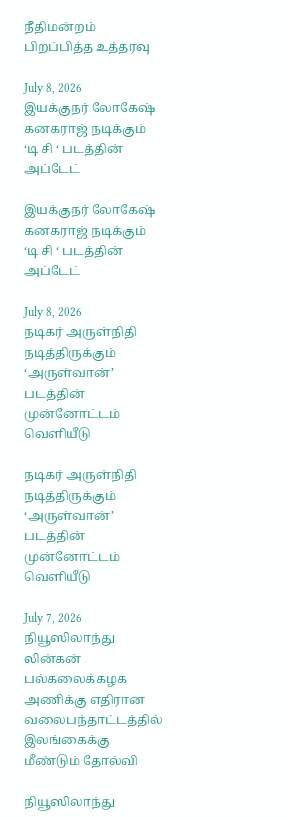நீதிமன்றம் பிறப்பித்த உத்தரவு

July 8, 2026
இயக்குநர் லோகேஷ் கனகராஜ் நடிக்கும் ‘டி சி ‘ படத்தின் அப்டேட்

இயக்குநர் லோகேஷ் கனகராஜ் நடிக்கும் ‘டி சி ‘ படத்தின் அப்டேட்

July 8, 2026
நடிகர் அருள்நிதி நடித்திருக்கும் ‘அருள்வான்’ படத்தின் முன்னோட்டம் வெளியீடு

நடிகர் அருள்நிதி நடித்திருக்கும் ‘அருள்வான்’ படத்தின் முன்னோட்டம் வெளியீடு

July 7, 2026
நியூஸிலாந்து லின்கன் பல்கலைக்கழக அணிக்கு எதிரான வலைபந்தாட்டத்தில் இலங்கைக்கு மீண்டும் தோல்வி

நியூஸிலாந்து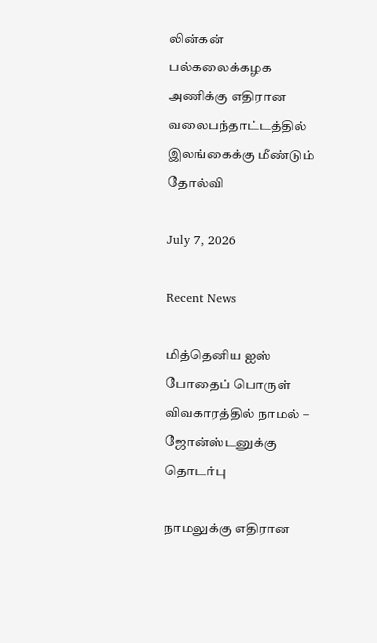லின்கன் பல்கலைக்கழக அணிக்கு எதிரான வலைபந்தாட்டத்தில் இலங்கைக்கு மீண்டும் தோல்வி

July 7, 2026

Recent News

மித்தெனிய ஐஸ் போதைப் பொருள் விவகாரத்தில் நாமல் – ஜோன்ஸ்டனுக்கு தொடர்பு

நாமலுக்கு எதிரான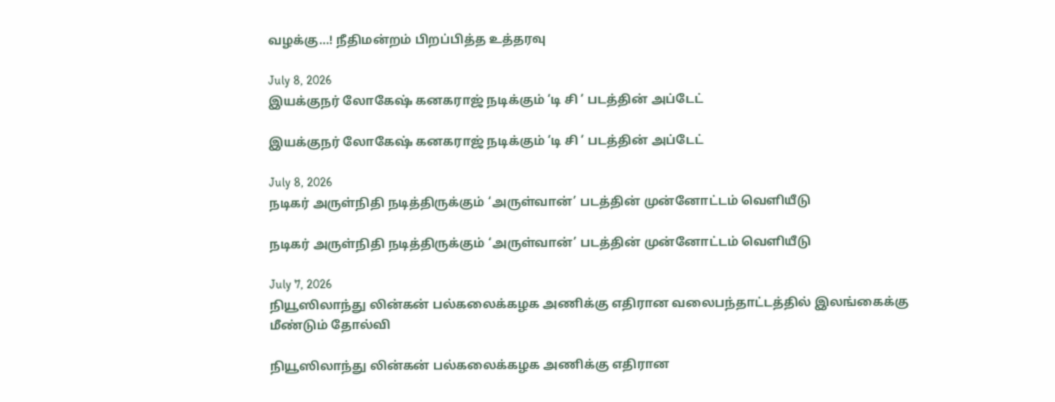வழக்கு…! நீதிமன்றம் பிறப்பித்த உத்தரவு

July 8, 2026
இயக்குநர் லோகேஷ் கனகராஜ் நடிக்கும் ‘டி சி ‘ படத்தின் அப்டேட்

இயக்குநர் லோகேஷ் கனகராஜ் நடிக்கும் ‘டி சி ‘ படத்தின் அப்டேட்

July 8, 2026
நடிகர் அருள்நிதி நடித்திருக்கும் ‘அருள்வான்’ படத்தின் முன்னோட்டம் வெளியீடு

நடிகர் அருள்நிதி நடித்திருக்கும் ‘அருள்வான்’ படத்தின் முன்னோட்டம் வெளியீடு

July 7, 2026
நியூஸிலாந்து லின்கன் பல்கலைக்கழக அணிக்கு எதிரான வலைபந்தாட்டத்தில் இலங்கைக்கு மீண்டும் தோல்வி

நியூஸிலாந்து லின்கன் பல்கலைக்கழக அணிக்கு எதிரான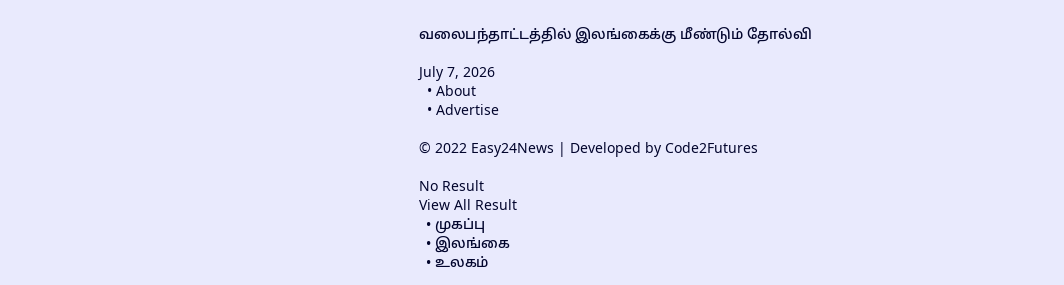வலைபந்தாட்டத்தில் இலங்கைக்கு மீண்டும் தோல்வி

July 7, 2026
  • About
  • Advertise

© 2022 Easy24News | Developed by Code2Futures

No Result
View All Result
  • முகப்பு
  • இலங்கை
  • உலகம்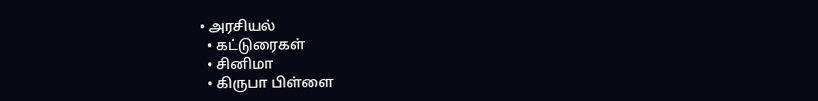• அரசியல்
  • கட்டுரைகள்
  • சினிமா
  • கிருபா பிள்ளை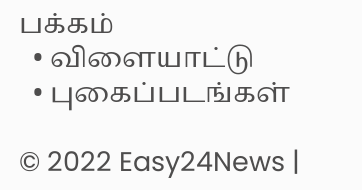பக்கம்
  • விளையாட்டு
  • புகைப்படங்கள்

© 2022 Easy24News |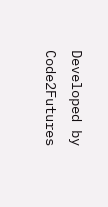Developed by Code2Futures